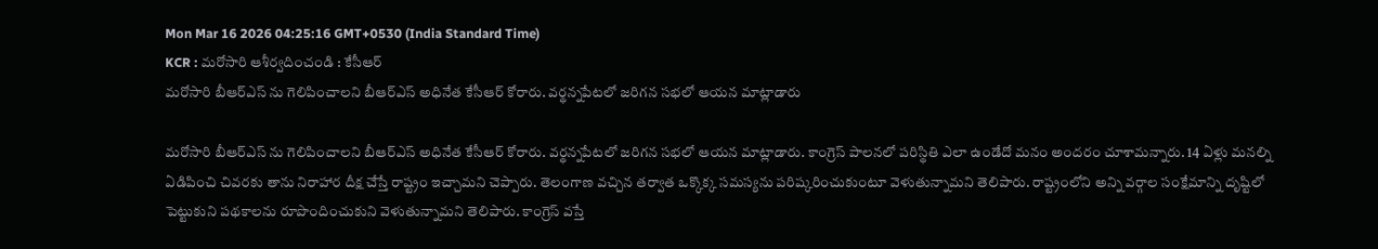Mon Mar 16 2026 04:25:16 GMT+0530 (India Standard Time)
KCR : మరోసారి ఆశీర్వదించండి : కేసీఆర్
మరోసారి బీఆర్ఎస్ ను గెలిపించాలని బీఆర్ఎస్ అధినేత కేసీఆర్ కోరారు. వర్థన్నపేటలో జరిగన సభలో ఆయన మాట్లాడారు

మరోసారి బీఆర్ఎస్ ను గెలిపించాలని బీఆర్ఎస్ అధినేత కేసీఆర్ కోరారు. వర్థన్నపేటలో జరిగన సభలో ఆయన మాట్లాడారు. కాంగ్రెస్ పాలనలో పరిస్థితి ఎలా ఉండేదో మనం అందరం చూశామన్నారు. 14 ఏళ్లు మనల్ని ఏడిపించి చివరకు తాను నిరాహార దీక్ష చేస్తే రాష్ట్రం ఇచ్చామని చెప్పారు. తెలంగాణ వచ్చిన తర్వాత ఒక్కొక్క సమస్యను పరిష్కరించుకుంటూ వెళుతున్నామని తెలిపారు. రాష్ట్రంలోని అన్ని వర్గాల సంక్షేమాన్ని దృష్టిలో పెట్టుకుని పథకాలను రూపొందించుకుని వెళుతున్నామని తెలిపారు. కాంగ్రెస్ వస్తే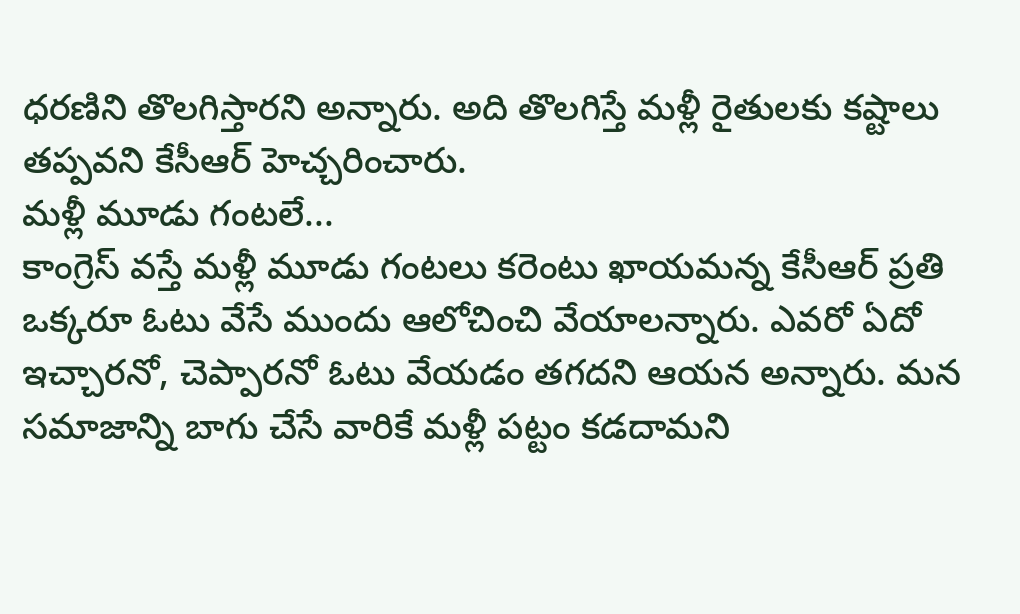ధరణిని తొలగిస్తారని అన్నారు. అది తొలగిస్తే మళ్లీ రైతులకు కష్టాలు తప్పవని కేసీఆర్ హెచ్చరించారు.
మళ్లీ మూడు గంటలే...
కాంగ్రెస్ వస్తే మళ్లీ మూడు గంటలు కరెంటు ఖాయమన్న కేసీఆర్ ప్రతి ఒక్కరూ ఓటు వేసే ముందు ఆలోచించి వేయాలన్నారు. ఎవరో ఏదో ఇచ్చారనో, చెప్పారనో ఓటు వేయడం తగదని ఆయన అన్నారు. మన సమాజాన్ని బాగు చేసే వారికే మళ్లీ పట్టం కడదామని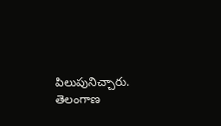పిలుపునిచ్చారు. తెలంగాణ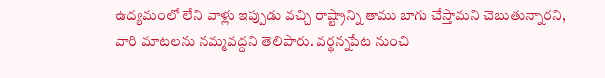ఉద్యమంలో లేని వాళ్లు ఇప్పుడు వచ్చి రాష్ట్రాన్ని తాము బాగు చేస్తామని చెబుతున్నారని, వారి మాటలను నమ్మవద్దని తెలిపారు. వర్థన్నపేట నుంచి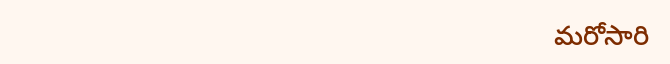మరోసారి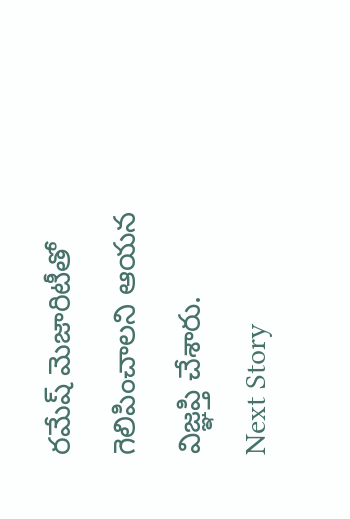రమేష్ మెజారిటీతో గెలిపించాలని ఆయన విజ్ఞప్తి చేశారు.
Next Story